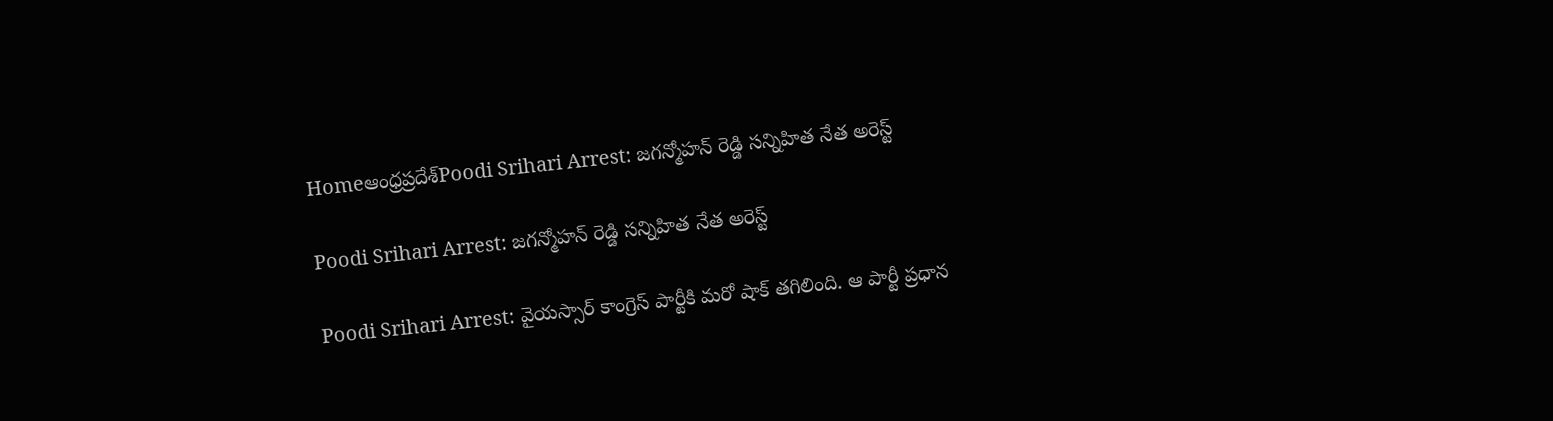Homeఆంధ్రప్రదేశ్‌Poodi Srihari Arrest: జగన్మోహన్ రెడ్డి సన్నిహిత నేత అరెస్ట్

Poodi Srihari Arrest: జగన్మోహన్ రెడ్డి సన్నిహిత నేత అరెస్ట్

Poodi Srihari Arrest: వైయస్సార్ కాంగ్రెస్ పార్టీకి మరో షాక్ తగిలింది. ఆ పార్టీ ప్రధాన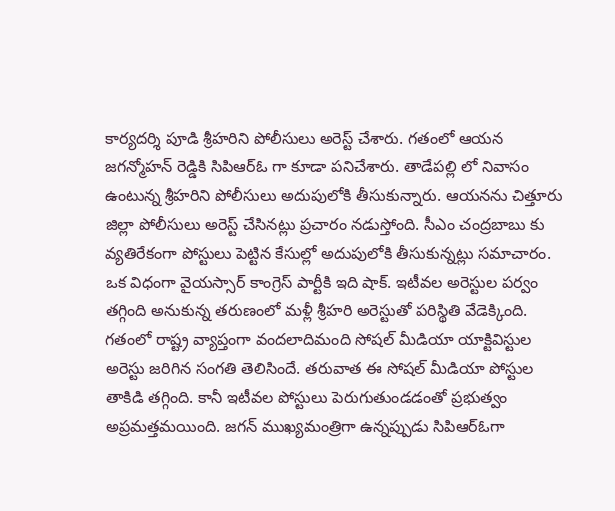కార్యదర్శి పూడి శ్రీహరిని పోలీసులు అరెస్ట్ చేశారు. గతంలో ఆయన జగన్మోహన్ రెడ్డికి సిపిఆర్ఓ గా కూడా పనిచేశారు. తాడేపల్లి లో నివాసం ఉంటున్న శ్రీహరిని పోలీసులు అదుపులోకి తీసుకున్నారు. ఆయనను చిత్తూరు జిల్లా పోలీసులు అరెస్ట్ చేసినట్లు ప్రచారం నడుస్తోంది. సీఎం చంద్రబాబు కు వ్యతిరేకంగా పోస్టులు పెట్టిన కేసుల్లో అదుపులోకి తీసుకున్నట్లు సమాచారం. ఒక విధంగా వైయస్సార్ కాంగ్రెస్ పార్టీకి ఇది షాక్. ఇటీవల అరెస్టుల పర్వం తగ్గింది అనుకున్న తరుణంలో మళ్లీ శ్రీహరి అరెస్టుతో పరిస్థితి వేడెక్కింది. గతంలో రాష్ట్ర వ్యాప్తంగా వందలాదిమంది సోషల్ మీడియా యాక్టివిస్టుల అరెస్టు జరిగిన సంగతి తెలిసిందే. తరువాత ఈ సోషల్ మీడియా పోస్టుల తాకిడి తగ్గింది. కానీ ఇటీవల పోస్టులు పెరుగుతుండడంతో ప్రభుత్వం అప్రమత్తమయింది. జగన్ ముఖ్యమంత్రిగా ఉన్నప్పుడు సిపిఆర్ఓగా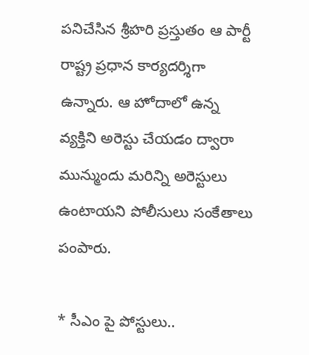పనిచేసిన శ్రీహరి ప్రస్తుతం ఆ పార్టీ రాష్ట్ర ప్రధాన కార్యదర్శిగా ఉన్నారు. ఆ హోదాలో ఉన్న వ్యక్తిని అరెస్టు చేయడం ద్వారా మున్ముందు మరిన్ని అరెస్టులు ఉంటాయని పోలీసులు సంకేతాలు పంపారు.

* సీఎం పై పోస్టులు..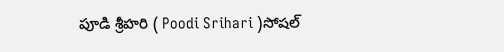పూడి శ్రీహరి ( Poodi Srihari )సోషల్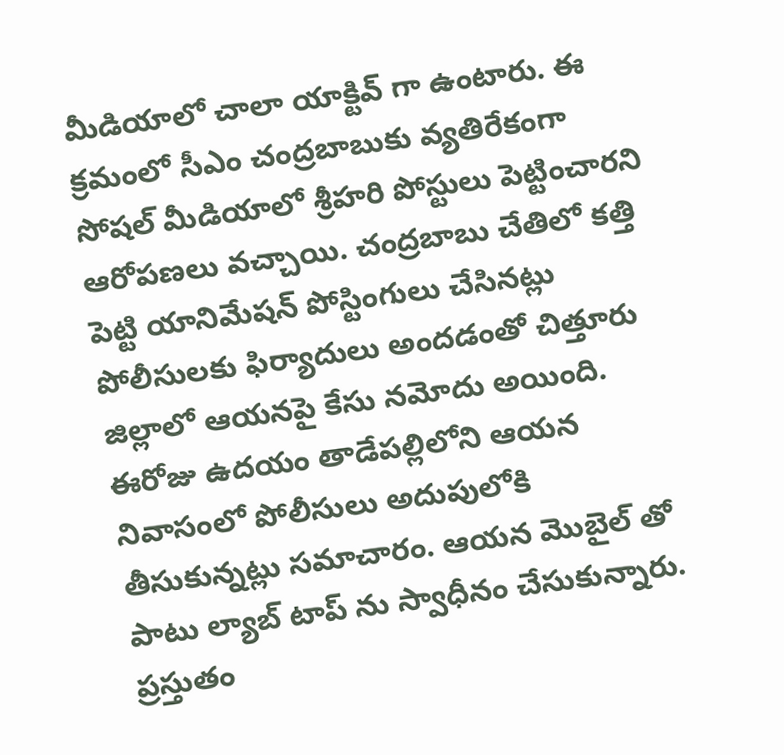మీడియాలో చాలా యాక్టివ్ గా ఉంటారు. ఈ క్రమంలో సీఎం చంద్రబాబుకు వ్యతిరేకంగా సోషల్ మీడియాలో శ్రీహరి పోస్టులు పెట్టించారని ఆరోపణలు వచ్చాయి. చంద్రబాబు చేతిలో కత్తి పెట్టి యానిమేషన్ పోస్టింగులు చేసినట్లు పోలీసులకు ఫిర్యాదులు అందడంతో చిత్తూరు జిల్లాలో ఆయనపై కేసు నమోదు అయింది. ఈరోజు ఉదయం తాడేపల్లిలోని ఆయన నివాసంలో పోలీసులు అదుపులోకి తీసుకున్నట్లు సమాచారం. ఆయన మొబైల్ తో పాటు ల్యాబ్ టాప్ ను స్వాధీనం చేసుకున్నారు. ప్రస్తుతం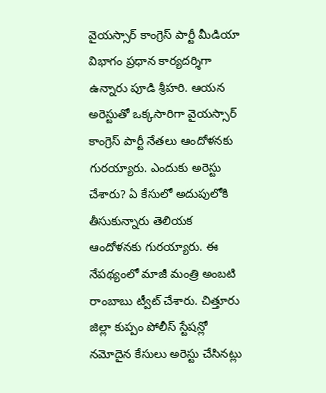వైయస్సార్ కాంగ్రెస్ పార్టీ మీడియా విభాగం ప్రధాన కార్యదర్శిగా ఉన్నారు పూడి శ్రీహరి. ఆయన అరెస్టుతో ఒక్కసారిగా వైయస్సార్ కాంగ్రెస్ పార్టీ నేతలు ఆందోళనకు గురయ్యారు. ఎందుకు అరెస్టు చేశారు? ఏ కేసులో అదుపులోకి తీసుకున్నారు తెలియక ఆందోళనకు గురయ్యారు. ఈ నేపథ్యంలో మాజీ మంత్రి అంబటి రాంబాబు ట్వీట్ చేశారు. చిత్తూరు జిల్లా కుప్పం పోలీస్ స్టేషన్లో నమోదైన కేసులు అరెస్టు చేసినట్లు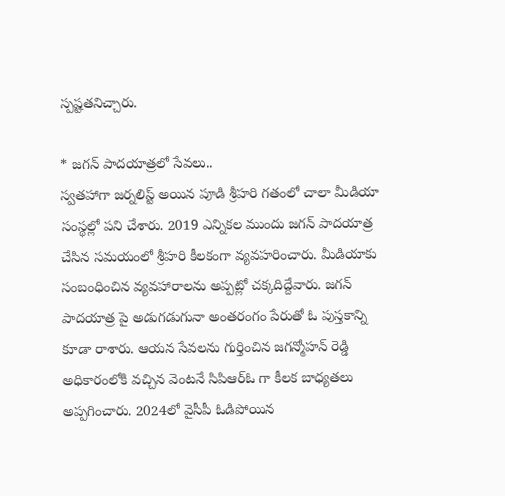స్పష్టతనిచ్చారు.

* జగన్ పాదయాత్రలో సేవలు..
స్వతహాగా జర్నలిస్ట్ అయిన పూడి శ్రీహరి గతంలో చాలా మీడియా సంస్థల్లో పని చేశారు. 2019 ఎన్నికల ముందు జగన్ పాదయాత్ర చేసిన సమయంలో శ్రీహరి కీలకంగా వ్యవహరించారు. మీడియాకు సంబంధించిన వ్యవహారాలను అప్పట్లో చక్కదిద్దేవారు. జగన్ పాదయాత్ర పై అడుగడుగునా అంతరంగం పేరుతో ఓ పుస్తకాన్ని కూడా రాశారు. ఆయన సేవలను గుర్తించిన జగన్మోహన్ రెడ్డి అధికారంలోకి వచ్చిన వెంటనే సిపిఆర్ఓ గా కీలక బాధ్యతలు అప్పగించారు. 2024లో వైసీపీ ఓడిపోయిన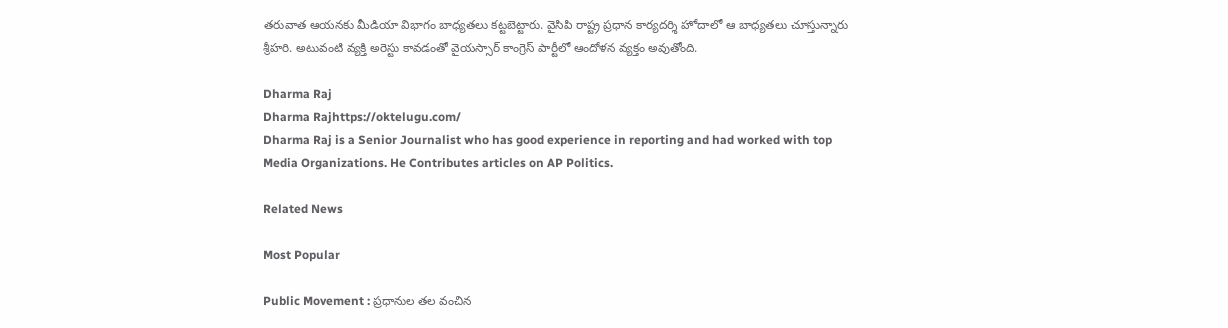తరువాత ఆయనకు మీడియా విభాగం బాధ్యతలు కట్టబెట్టారు. వైసిపి రాష్ట్ర ప్రధాన కార్యదర్శి హోదాలో ఆ బాధ్యతలు చూస్తున్నారు శ్రీహరి. అటువంటి వ్యక్తి అరెస్టు కావడంతో వైయస్సార్ కాంగ్రెస్ పార్టీలో ఆందోళన వ్యక్తం అవుతోంది.

Dharma Raj
Dharma Rajhttps://oktelugu.com/
Dharma Raj is a Senior Journalist who has good experience in reporting and had worked with top Media Organizations. He Contributes articles on AP Politics.

Related News

Most Popular

Public Movement : ప్రధానుల తల వంచిన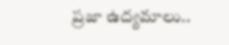ప్రజా ఉద్యమాలు..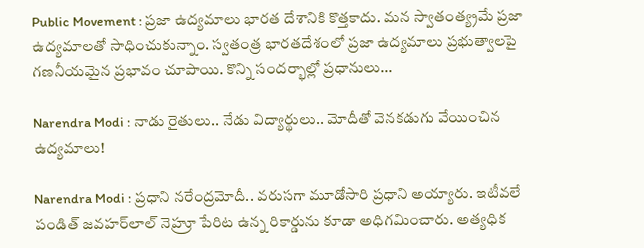Public Movement : ప్రజా ఉద్యమాలు భారత దేశానికి కొత్తకాదు. మన స్వాతంత్య్రమే ప్రజా ఉద్యమాలతో సాధించుకున్నాం. స్వతంత్ర భారతదేశంలో ప్రజా ఉద్యమాలు ప్రభుత్వాలపై గణనీయమైన ప్రభావం చూపాయి. కొన్ని సందర్భాల్లో ప్రధానులు...

Narendra Modi : నాడు రైతులు.. నేడు విద్యార్థులు.. మోదీతో వెనకడుగు వేయించిన ఉద్యమాలు!

Narendra Modi : ప్రధాని నరేంద్రమోదీ.. వరుసగా మూడోసారి ప్రధాని అయ్యారు. ఇటీవలే పండిత్‌ జవహర్‌లాల్‌ నెహ్రూ పేరిట ఉన్న రికార్డును కూడా అధిగమించారు. అత్యధిక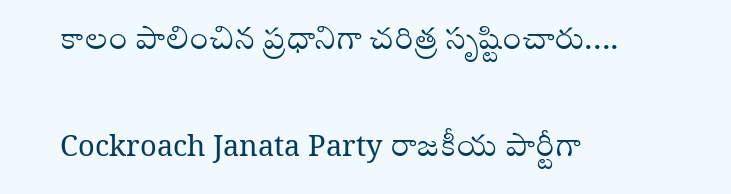కాలం పాలించిన ప్రధానిగా చరిత్ర సృష్టించారు....

Cockroach Janata Party రాజకీయ పార్టీగా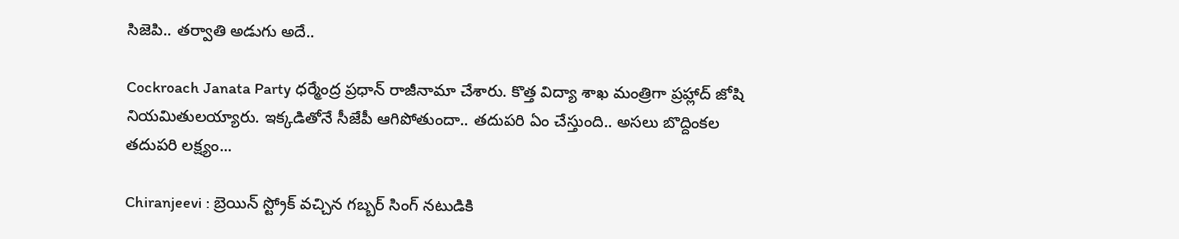సిజెపి.. తర్వాతి అడుగు అదే..

Cockroach Janata Party ధర్మేంద్ర ప్రధాన్ రాజీనామా చేశారు. కొత్త విద్యా శాఖ మంత్రిగా ప్రహ్లాద్ జోషి నియమితులయ్యారు. ఇక్కడితోనే సీజేపీ ఆగిపోతుందా.. తదుపరి ఏం చేస్తుంది.. అసలు బొద్దింకల తదుపరి లక్ష్యం...

Chiranjeevi : బ్రెయిన్ స్ట్రోక్ వచ్చిన గబ్బర్ సింగ్ నటుడికి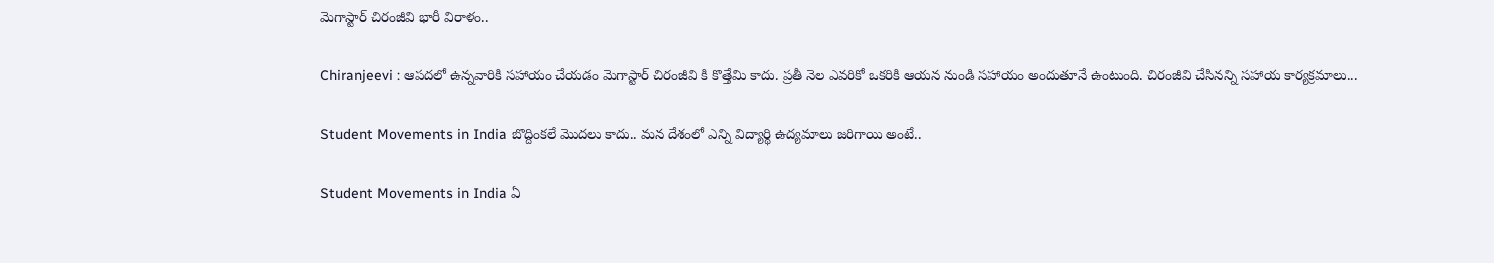మెగాస్టార్ చిరంజీవి భారీ విరాళం..

Chiranjeevi : ఆపదలో ఉన్నవారికి సహాయం చేయడం మెగాస్టార్ చిరంజీవి కి కొత్తేమి కాదు. ప్రతీ నెల ఎవరికో ఒకరికి ఆయన నుండి సహాయం అందుతూనే ఉంటుంది. చిరంజీవి చేసినన్ని సహాయ కార్యక్రమాలు...

Student Movements in India బొద్దింకలే మొదలు కాదు.. మన దేశంలో ఎన్ని విద్యార్థి ఉద్యమాలు జరిగాయి అంటే..

Student Movements in India ఏ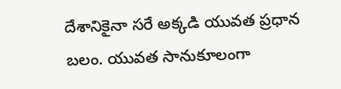దేశానికైనా సరే అక్కడి యువత ప్రధాన బలం. యువత సానుకూలంగా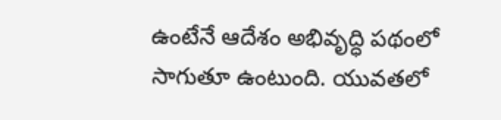ఉంటేనే ఆదేశం అభివృద్ధి పథంలో సాగుతూ ఉంటుంది. యువతలో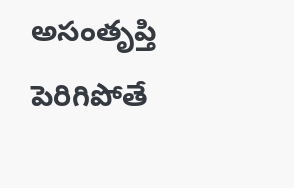అసంతృప్తి పెరిగిపోతే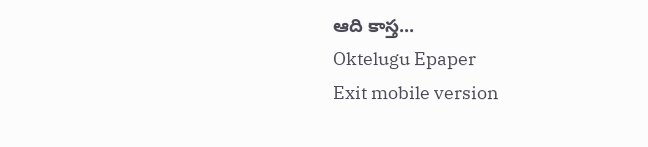ఆది కాస్త...
Oktelugu Epaper
Exit mobile version